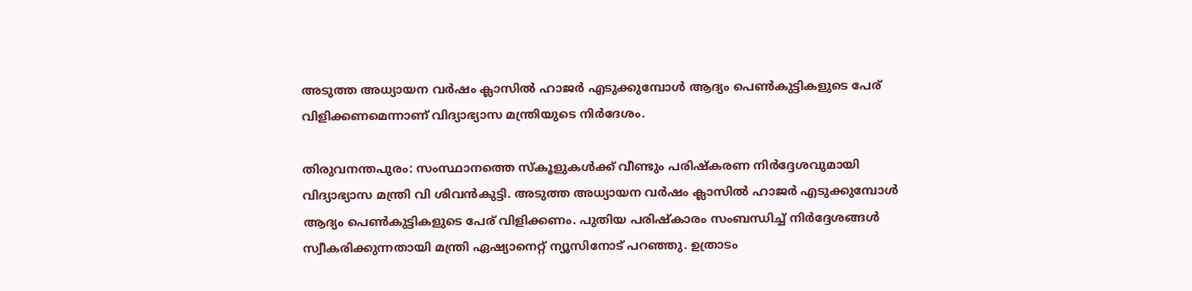അടുത്ത അധ്യായന വർഷം ക്ലാസിൽ ഹാജർ എടുക്കുമ്പോൾ ആദ്യം പെൺകുട്ടികളുടെ പേര് വിളിക്കണമെന്നാണ് വിദ്യാഭ്യാസ മന്ത്രിയുടെ നിര്‍ദേശം.

തിരുവനന്തപുരം: സംസ്ഥാനത്തെ സ്കൂളുകൾക്ക് വീണ്ടും പരിഷ്കരണ നിർദ്ദേശവുമായി വിദ്യാഭ്യാസ മന്ത്രി വി ശിവൻകുട്ടി. അടുത്ത അധ്യായന വർഷം ക്ലാസിൽ ഹാജർ എടുക്കുമ്പോൾ ആദ്യം പെൺകുട്ടികളുടെ പേര് വിളിക്കണം. പുതിയ പരിഷ്കാരം സംബന്ധിച്ച് നിർദ്ദേശങ്ങൾ സ്വീകരിക്കുന്നതായി മന്ത്രി ഏഷ്യാനെറ്റ് ന്യൂസിനോട് പറഞ്ഞു. ഉത്രാടം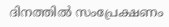ദിനത്തിൽ സംപ്രേക്ഷണം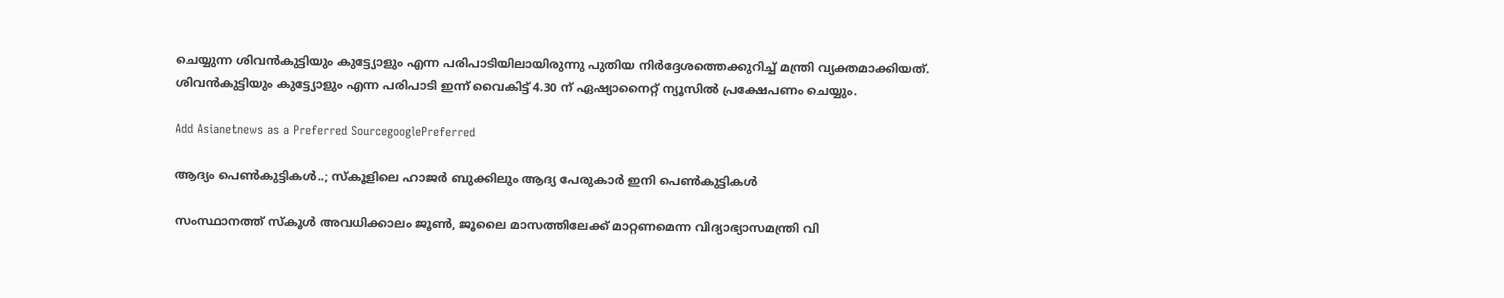ചെയ്യുന്ന ശിവൻകുട്ടിയും കുട്ട്യോളും എന്ന പരിപാടിയിലായിരുന്നു പുതിയ നിർ‍ദ്ദേശത്തെക്കുറിച്ച് മന്ത്രി വ്യക്തമാക്കിയത്. ശിവൻകുട്ടിയും കുട്ട്യോളും എന്ന പരിപാടി ഇന്ന് വൈകിട്ട് 4.30 ന് ഏഷ്യാനൈറ്റ് ന്യൂസില്‍ പ്രക്ഷേപണം ചെയ്യും.

Add Asianetnews as a Preferred SourcegooglePreferred

ആദ്യം പെണ്‍കുട്ടികൾ..; സ്കൂളിലെ ഹാജർ ബുക്കിലും ആദ്യ പേരുകാ‌ർ ഇനി പെണ്‍കുട്ടികൾ

സംസ്ഥാനത്ത് സ്കൂൾ അവധിക്കാലം ജൂൺ, ജൂലൈ മാസത്തിലേക്ക് മാറ്റണമെന്ന വിദ്യാഭ്യാസമന്ത്രി വി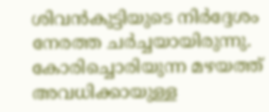ശിവന്‍കുട്ടിയുടെ നിർദ്ദേശം നേരത്ത ചര്‍ച്ചയായിരുന്നു. കോരിച്ചൊരിയുന്ന മഴയത്ത് അവധിക്കായുള്ള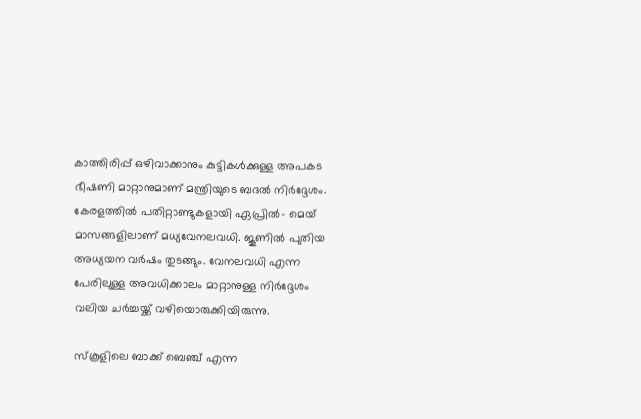കാത്തിരിപ്പ് ഒഴിവാക്കാനും കുട്ടികൾക്കുള്ള അപകട ഭീഷണി മാറ്റാനുമാണ് മന്ത്രിയുടെ ബദൽ നിർദ്ദേശം. കേരളത്തിൽ പതിറ്റാണ്ടുകളായി ഏപ്രിൽ- മെയ് മാസങ്ങളിലാണ് മധ്യവേനലവധി. ജൂണിൽ പുതിയ അധ്യയന വർഷം തുടങ്ങും. വേനലവധി എന്ന പേരിലുള്ള അവധിക്കാലം മാറ്റാനുള്ള നിർദ്ദേശം വലിയ ചർച്ചയ്ക്ക് വഴിയൊരുക്കിയിരുന്നു.

സ്കൂളിലെ ബാക്ക് ബെഞ്ച് എന്ന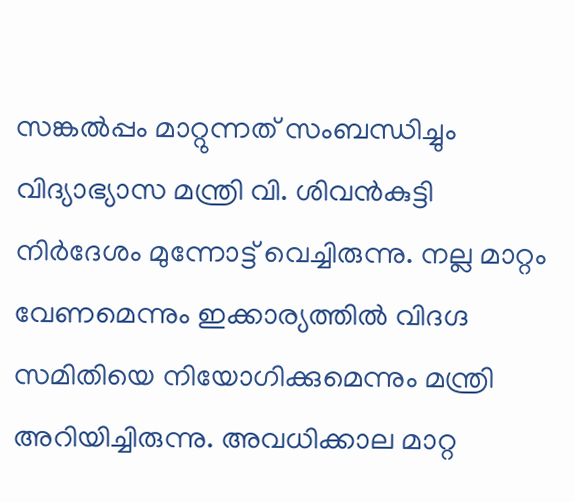സങ്കൽപ്പം മാറ്റുന്നത് സംബന്ധിച്ചും വിദ്യാഭ്യാസ മന്ത്രി വി. ശിവൻകുട്ടി നിർദേശം മുന്നോട്ട് വെച്ചിരുന്നു. നല്ല മാറ്റം വേണമെന്നും ഇക്കാര്യത്തിൽ വിദഗ്ദ സമിതിയെ നിയോഗിക്കുമെന്നും മന്ത്രി അറിയിച്ചിരുന്നു. അവധിക്കാല മാറ്റ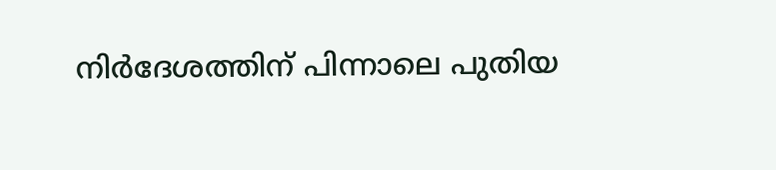നിർദേശത്തിന് പിന്നാലെ പുതിയ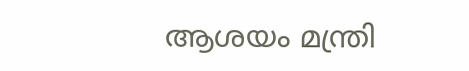ആശയം മന്ത്രി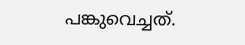പങ്കുവെച്ചത്.